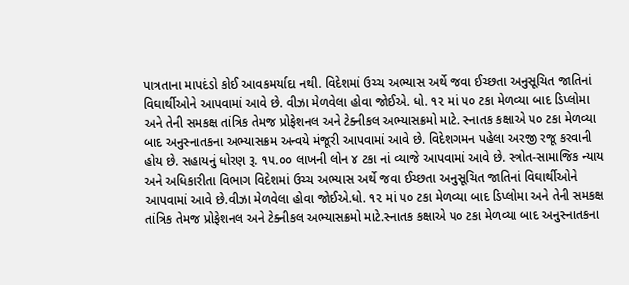પાત્રતાના માપદંડો કોઈ આવકમર્યાદા નથી. વિદેશમાં ઉચ્ચ અભ્યાસ અર્થે જવા ઈચ્છતા અનુસૂચિત જાતિનાં વિઘાર્થીઓને આપવામાં આવે છે. વીઝા મેળવેલા હોવા જોઈએ. ધો. ૧૨ માં ૫૦ ટકા મેળવ્યા બાદ ડિપ્લોમા અને તેની સમકક્ષ તાંત્રિક તેમજ પ્રોફેશનલ અને ટેક્નીકલ અભ્યાસક્રમો માટે. સ્નાતક કક્ષાએ ૫૦ ટકા મેળવ્યા બાદ અનુસ્નાતકના અભ્યાસક્રમ અન્વયે મંજૂરી આપવામાં આવે છે. વિદેશગમન પહેલા અરજી રજૂ કરવાની હોય છે. સહાયનું ધોરણ રૂ. ૧૫.૦૦ લાખની લોન ૪ ટકા નાં વ્યાજે આપવામાં આવે છે. સ્ત્રોત-સામાજિક ન્યાય અને અધિકારીતા વિભાગ વિદેશમાં ઉચ્ચ અભ્યાસ અર્થે જવા ઈચ્છતા અનુસૂચિત જાતિનાં વિઘાર્થીઓને આપવામાં આવે છે.વીઝા મેળવેલા હોવા જોઈએ.ધો. ૧૨ માં ૫૦ ટકા મેળવ્યા બાદ ડિપ્લોમા અને તેની સમકક્ષ તાંત્રિક તેમજ પ્રોફેશનલ અને ટેક્નીકલ અભ્યાસક્રમો માટે.સ્નાતક કક્ષાએ ૫૦ ટકા મેળવ્યા બાદ અનુસ્નાતકના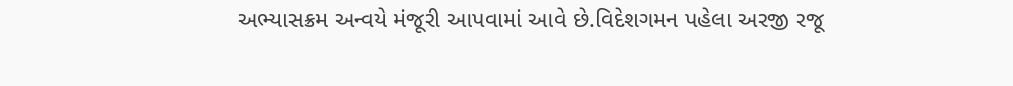અભ્યાસક્રમ અન્વયે મંજૂરી આપવામાં આવે છે.વિદેશગમન પહેલા અરજી રજૂ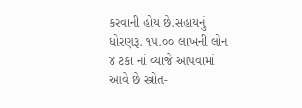કરવાની હોય છે.સહાયનું ધોરણરૂ. ૧૫.૦૦ લાખની લોન ૪ ટકા નાં વ્યાજે આપવામાં આવે છે સ્ત્રોત-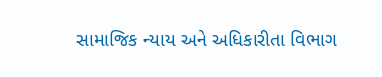સામાજિક ન્યાય અને અધિકારીતા વિભાગ